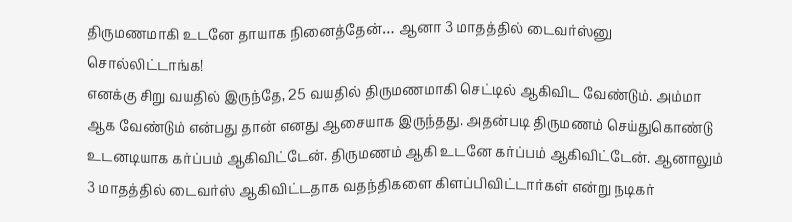திருமணமாகி உடனே தாயாக நினைத்தேன்… ஆனா 3 மாதத்தில் டைவர்ஸ்னு சொல்லிட்டாங்க!
எனக்கு சிறு வயதில் இருந்தே, 25 வயதில் திருமணமாகி செட்டில் ஆகிவிட வேண்டும். அம்மா ஆக வேண்டும் என்பது தான் எனது ஆசையாக இருந்தது. அதன்படி திருமணம் செய்துகொண்டு உடனடியாக கர்ப்பம் ஆகிவிட்டேன். திருமணம் ஆகி உடனே கர்ப்பம் ஆகிவிட்டேன். ஆனாலும் 3 மாதத்தில் டைவர்ஸ் ஆகிவிட்டதாக வதந்திகளை கிளப்பிவிட்டார்கள் என்று நடிகர்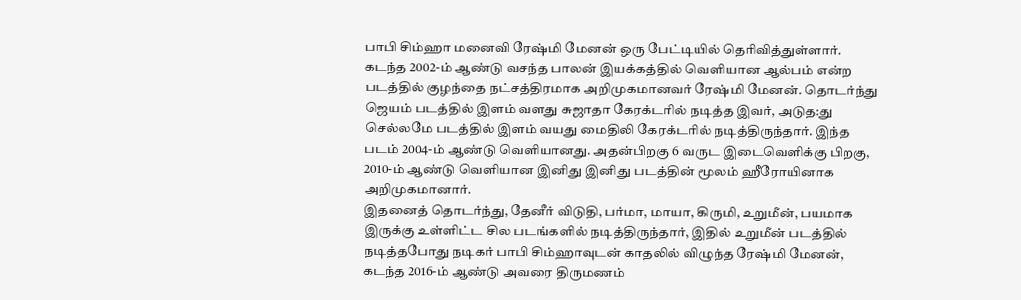பாபி சிம்ஹா மனைவி ரேஷ்மி மேனன் ஒரு பேட்டியில் தெரிவித்துள்ளார்.
கடந்த 2002-ம் ஆண்டு வசந்த பாலன் இயக்கத்தில் வெளியான ஆல்பம் என்ற படத்தில் குழந்தை நட்சத்திரமாக அறிமுகமானவர் ரேஷ்மி மேனன். தொடர்ந்து ஜெயம் படத்தில் இளம் வளது சுஜாதா கேரக்டரில் நடித்த இவர், அடுத:து செல்லமே படத்தில் இளம் வயது மைதிலி கேரக்டரில் நடித்திருந்தார். இந்த படம் 2004-ம் ஆண்டு வெளியானது. அதன்பிறகு 6 வருட இடைவெளிக்கு பிறகு, 2010-ம் ஆண்டு வெளியான இனிது இனிது படத்தின் மூலம் ஹீரோயினாக அறிமுகமானார்.
இதனைத் தொடர்ந்து, தேனீர் விடுதி, பர்மா, மாயா, கிருமி, உறுமீன், பயமாக இருக்கு உள்ளிட்ட சில படங்களில் நடித்திருந்தார், இதில் உறுமீன் படத்தில் நடித்தபோது நடிகர் பாபி சிம்ஹாவுடன் காதலில் விழுந்த ரேஷ்மி மேனன், கடந்த 2016-ம் ஆண்டு அவரை திருமணம்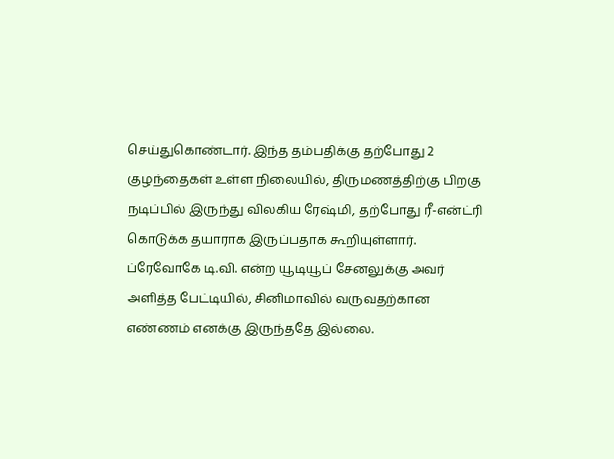செய்துகொண்டார். இந்த தம்பதிக்கு தற்போது 2 குழந்தைகள் உள்ள நிலையில், திருமணத்திற்கு பிறகு நடிப்பில் இருந்து விலகிய ரேஷ்மி, தற்போது ரீ-என்ட்ரி கொடுக்க தயாராக இருப்பதாக கூறியுள்ளார்.
ப்ரேவோகே டி.வி. என்ற யூடியூப் சேனலுக்கு அவர் அளித்த பேட்டியில், சினிமாவில் வருவதற்கான எண்ணம் எனக்கு இருந்ததே இல்லை.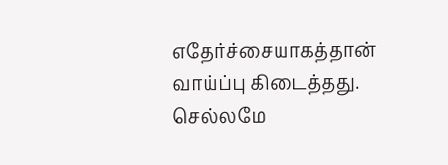எதேர்ச்சையாகத்தான் வாய்ப்பு கிடைத்தது. செல்லமே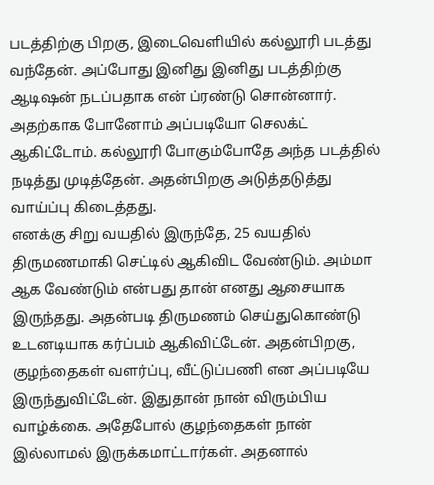படத்திற்கு பிறகு, இடைவெளியில் கல்லூரி படத்து வந்தேன். அப்போது இனிது இனிது படத்திற்கு ஆடிஷன் நடப்பதாக என் ப்ரண்டு சொன்னார். அதற்காக போனோம் அப்படியோ செலக்ட் ஆகிட்டோம். கல்லூரி போகும்போதே அந்த படத்தில் நடித்து முடித்தேன். அதன்பிறகு அடுத்தடுத்து வாய்ப்பு கிடைத்தது.
எனக்கு சிறு வயதில் இருந்தே, 25 வயதில் திருமணமாகி செட்டில் ஆகிவிட வேண்டும். அம்மா ஆக வேண்டும் என்பது தான் எனது ஆசையாக இருந்தது. அதன்படி திருமணம் செய்துகொண்டு உடனடியாக கர்ப்பம் ஆகிவிட்டேன். அதன்பிறகு, குழந்தைகள் வளர்ப்பு, வீட்டுப்பணி என அப்படியே இருந்துவிட்டேன். இதுதான் நான் விரும்பிய வாழ்க்கை. அதேபோல் குழந்தைகள் நான் இல்லாமல் இருக்கமாட்டார்கள். அதனால்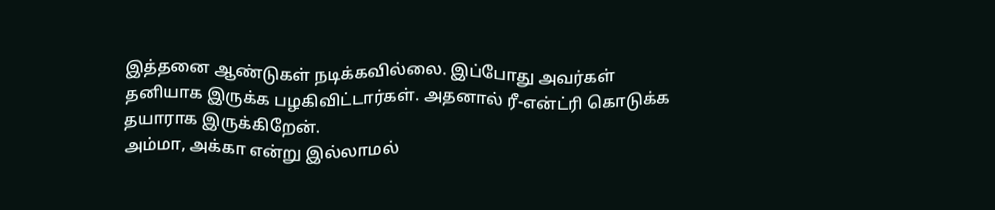இத்தனை ஆண்டுகள் நடிக்கவில்லை. இப்போது அவர்கள் தனியாக இருக்க பழகிவிட்டார்கள். அதனால் ரீ-என்ட்ரி கொடுக்க தயாராக இருக்கிறேன்.
அம்மா, அக்கா என்று இல்லாமல்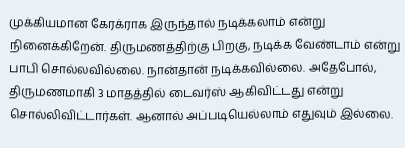முக்கியமான கேரக்ராக இருந்தால் நடிக்கலாம் என்று நினைக்கிறேன். திருமணத்திற்கு பிறகு, நடிக்க வேண்டாம் என்று பாபி சொல்லவில்லை. நான்தான் நடிக்கவில்லை. அதேபோல், திருமணமாகி 3 மாதத்தில் டைவர்ஸ் ஆகிவிட்டது என்று சொல்லிவிட்டார்கள். ஆனால் அப்படியெல்லாம் எதுவும் இல்லை.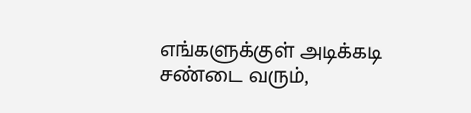எங்களுக்குள் அடிக்கடி சண்டை வரும்,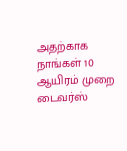அதற்காக நாங்கள் 10 ஆயிரம் முறை டைவர்ஸ்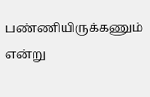பண்ணியிருக்கணும் என்று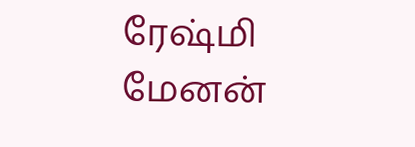ரேஷ்மி மேனன்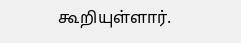கூறியுள்ளார்.